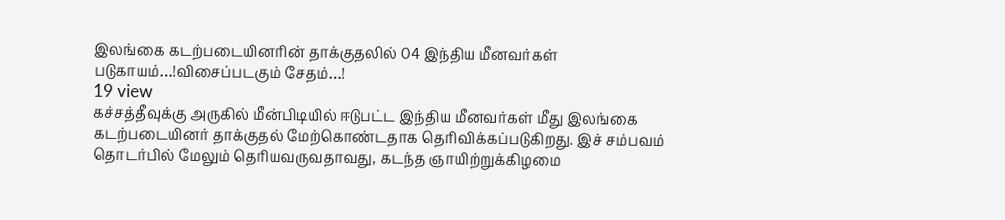இலங்கை கடற்படையினரின் தாக்குதலில் 04 இந்திய மீனவர்கள் படுகாயம்…!விசைப்படகும் சேதம்…!
19 view
கச்சத்தீவுக்கு அருகில் மீன்பிடியில் ஈடுபட்ட இந்திய மீனவர்கள் மீது இலங்கை கடற்படையினர் தாக்குதல் மேற்கொண்டதாக தெரிவிக்கப்படுகிறது. இச் சம்பவம் தொடர்பில் மேலும் தெரியவருவதாவது, கடந்த ஞாயிற்றுக்கிழமை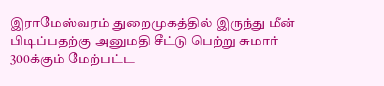இராமேஸ்வரம் துறைமுகத்தில் இருந்து மீன் பிடிப்பதற்கு அனுமதி சீட்டு பெற்று சுமார் 300க்கும் மேற்பட்ட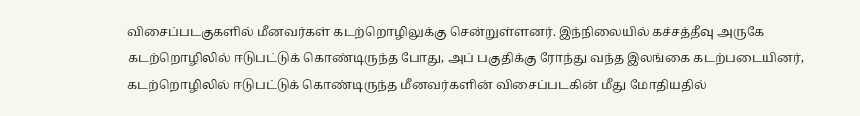விசைப்படகுகளில் மீனவர்கள் கடற்றொழிலுக்கு சென்றுள்ளனர். இந்நிலையில் கச்சத்தீவு அருகே கடற்றொழிலில் ஈடுபட்டுக் கொண்டிருந்த போது, அப் பகுதிக்கு ரோந்து வந்த இலங்கை கடற்படையினர், கடற்றொழிலில் ஈடுபட்டுக் கொண்டிருந்த மீனவர்களின் விசைப்படகின் மீது மோதியதில்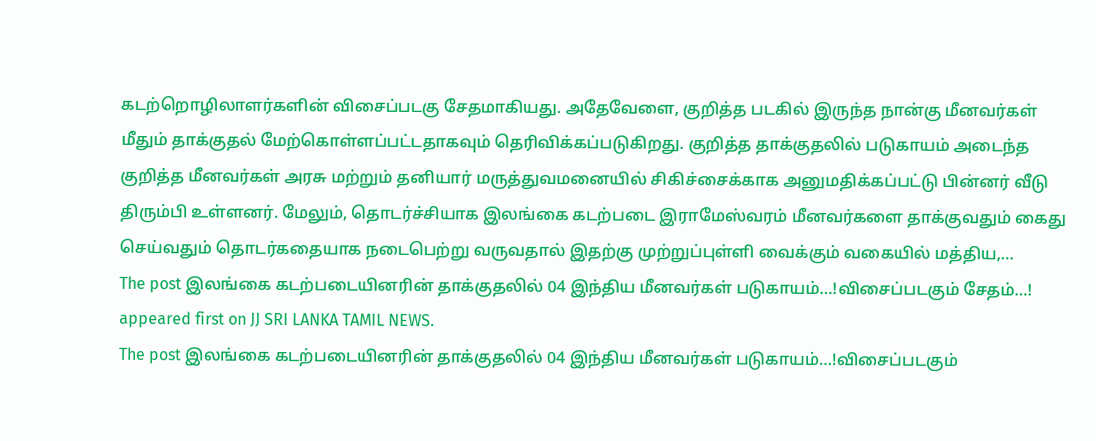கடற்றொழிலாளர்களின் விசைப்படகு சேதமாகியது. அதேவேளை, குறித்த படகில் இருந்த நான்கு மீனவர்கள் மீதும் தாக்குதல் மேற்கொள்ளப்பட்டதாகவும் தெரிவிக்கப்படுகிறது. குறித்த தாக்குதலில் படுகாயம் அடைந்த குறித்த மீனவர்கள் அரசு மற்றும் தனியார் மருத்துவமனையில் சிகிச்சைக்காக அனுமதிக்கப்பட்டு பின்னர் வீடு திரும்பி உள்ளனர். மேலும், தொடர்ச்சியாக இலங்கை கடற்படை இராமேஸ்வரம் மீனவர்களை தாக்குவதும் கைது செய்வதும் தொடர்கதையாக நடைபெற்று வருவதால் இதற்கு முற்றுப்புள்ளி வைக்கும் வகையில் மத்திய,…
The post இலங்கை கடற்படையினரின் தாக்குதலில் 04 இந்திய மீனவர்கள் படுகாயம்…!விசைப்படகும் சேதம்…! appeared first on JJ SRI LANKA TAMIL NEWS.
The post இலங்கை கடற்படையினரின் தாக்குதலில் 04 இந்திய மீனவர்கள் படுகாயம்…!விசைப்படகும்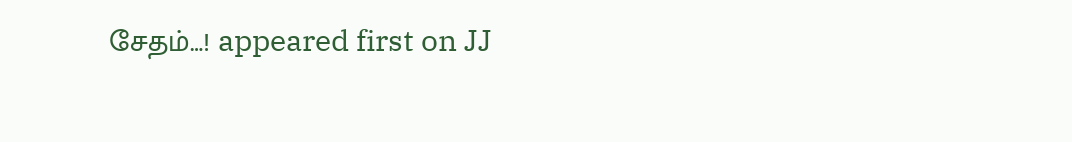சேதம்…! appeared first on JJ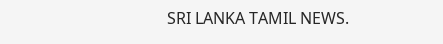SRI LANKA TAMIL NEWS.